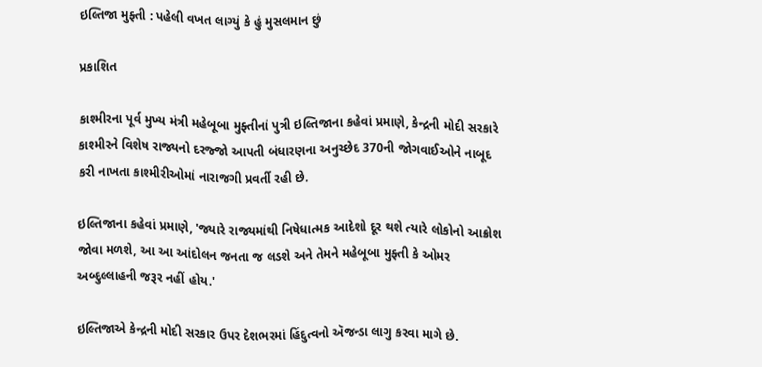ઇલ્તિજા મુફ્તી : પહેલી વખત લાગ્યું કે હું મુસલમાન છું

પ્રકાશિત

કાશ્મીરના પૂર્વ મુખ્ય મંત્રી મહેબૂબા મુફ્તીનાં પુત્રી ઇલ્તિજાના કહેવાં પ્રમાણે, કેન્દ્રની મોદી સરકારે કાશ્મીરને વિશેષ રાજ્યનો દરજ્જો આપતી બંધારણના અનુચ્છેદ 370ની જોગવાઈઓને નાબૂદ કરી નાખતા કાશ્મીરીઓમાં નારાજગી પ્રવર્તી રહી છે.

ઇલ્તિજાના કહેવાં પ્રમાણે, 'જ્યારે રાજ્યમાંથી નિષેધાત્મક આદેશો દૂર થશે ત્યારે લોકોનો આક્રોશ જોવા મળશે, આ આ આંદોલન જનતા જ લડશે અને તેમને મહેબૂબા મુફ્તી કે ઓમર અબ્દુલ્લાહની જરૂર નહીં હોય.'

ઇલ્તિજાએ કેન્દ્રની મોદી સરકાર ઉપર દેશભરમાં હિંદુત્વનો ઍજન્ડા લાગુ કરવા માગે છે.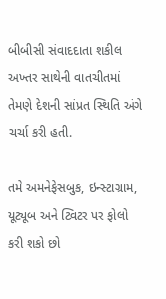બીબીસી સંવાદદાતા શકીલ અખ્તર સાથેની વાતચીતમાં તેમણે દેશની સાંપ્રત સ્થિતિ અંગે ચર્ચા કરી હતી.

તમે અમનેફેસબુક, ઇન્સ્ટાગ્રામ, યૂટ્યૂબ અને ટ્વિટર પર ફોલો કરી શકો છો